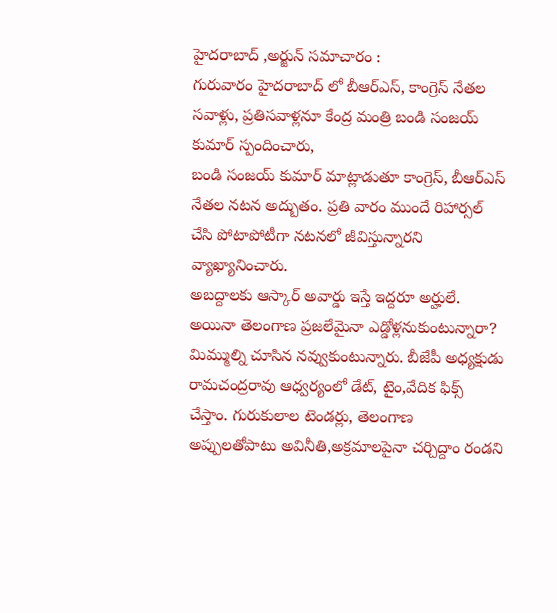హైదరాబాద్ ,అర్జున్ సమాచారం :
గురువారం హైదరాబాద్ లో బీఆర్ఎస్, కాంగ్రెస్ నేతల సవాళ్లు, ప్రతిసవాళ్లనూ కేంద్ర మంత్రి బండి సంజయ్ కుమార్ స్పందించారు,
బండి సంజయ్ కుమార్ మాట్లాడుతూ కాంగ్రెస్, బీఆర్ఎస్ నేతల నటన అద్బుతం. ప్రతి వారం ముందే రిహార్సల్ చేసి పోటాపోటీగా నటనలో జీవిస్తున్నారని వ్యాఖ్యానించారు.
అబద్దాలకు ఆస్కార్ అవార్డు ఇస్తే ఇద్దరూ అర్హులే. అయినా తెలంగాణ ప్రజలేమైనా ఎడ్డోళ్లనుకుంటున్నారా? మిమ్ముల్ని చూసిన నవ్వుకుంటున్నారు. బీజేపీ అధ్యక్షుడు రామచంద్రరావు ఆధ్వర్యంలో డేట్, టైం,వేదిక ఫిక్స్ చేస్తాం. గురుకులాల టెండర్లు, తెలంగాణ అప్పులతోపాటు అవినీతి,అక్రమాలపైనా చర్చిద్దాం రండని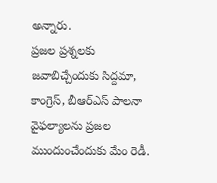అన్నారు.
ప్రజల ప్రశ్నలకు జవాబిచ్చేందుకు సిద్దమా, కాంగ్రెస్, బీఆర్ఎస్ పాలనా వైఫల్యాలను ప్రజల ముందుంచేందుకు మేం రెడీ.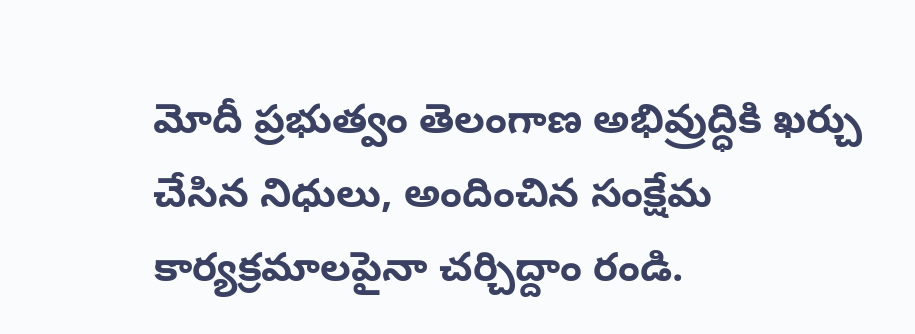మోదీ ప్రభుత్వం తెలంగాణ అభివ్రుద్ధికి ఖర్చు చేసిన నిధులు, అందించిన సంక్షేమ కార్యక్రమాలపైనా చర్చిద్దాం రండి.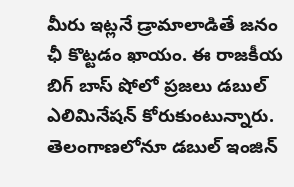మీరు ఇట్లనే డ్రామాలాడితే జనం ఛీ కొట్టడం ఖాయం. ఈ రాజకీయ బిగ్ బాస్ షోలో ప్రజలు డబుల్ ఎలిమినేషన్ కోరుకుంటున్నారు. తెలంగాణలోనూ డబుల్ ఇంజిన్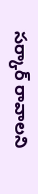సర్కార్ రావాలని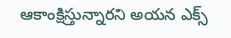ఆకాంక్షిస్తున్నారని అయన ఎక్స్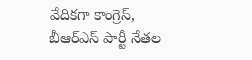వేదికగా కాంగ్రెస్, బీఆర్ఎస్ పార్టీ నేతల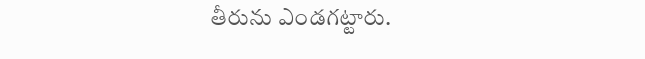తీరును ఎండగట్టారు.